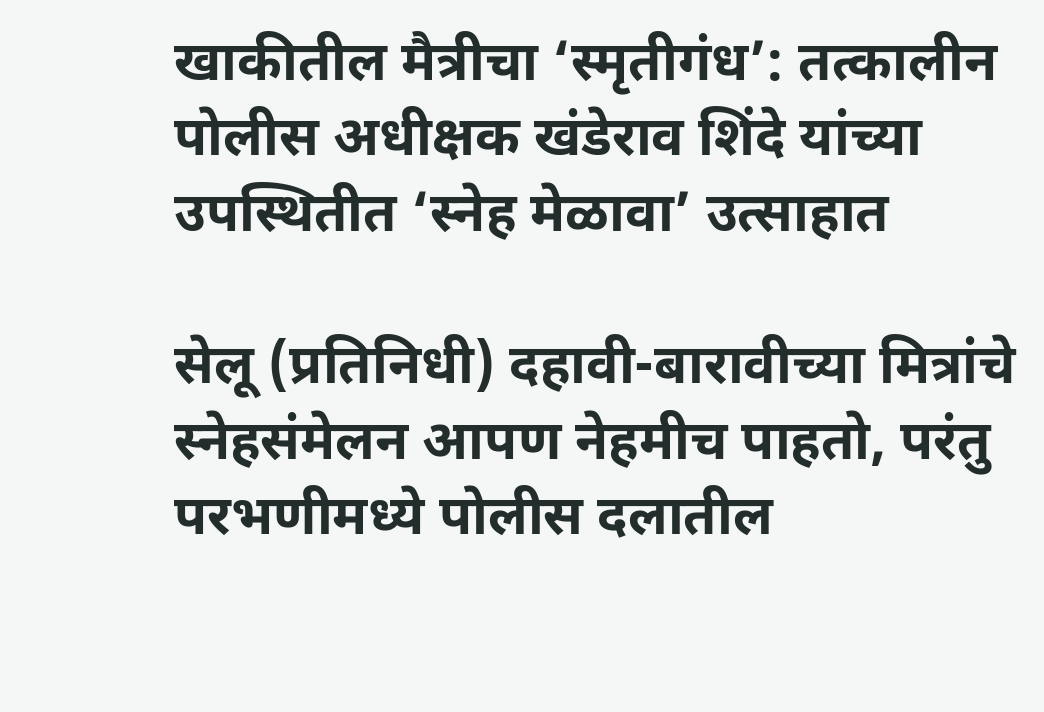खाकीतील मैत्रीचा ‘स्मृतीगंध’: तत्कालीन पोलीस अधीक्षक खंडेराव शिंदे यांच्या उपस्थितीत ‘स्नेह मेळावा’ उत्साहात

सेलू (प्रतिनिधी) दहावी-बारावीच्या मित्रांचे स्नेहसंमेलन आपण नेहमीच पाहतो, परंतु परभणीमध्ये पोलीस दलातील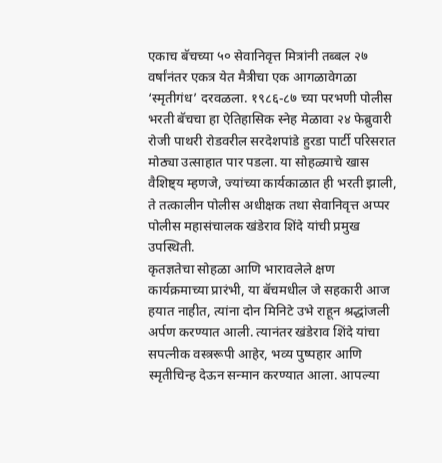एकाच बॅचच्या ५० सेवानिवृत्त मित्रांनी तब्बल २७ वर्षांनंतर एकत्र येत मैत्रीचा एक आगळावेगळा ‘स्मृतीगंध’ दरवळला. १९८६-८७ च्या परभणी पोलीस भरती बॅचचा हा ऐतिहासिक स्नेह मेळावा २४ फेब्रुवारी रोजी पाथरी रोडवरील सरदेशपांडे हुरडा पार्टी परिसरात मोठ्या उत्साहात पार पडला. या सोहळ्याचे खास वैशिष्ट्य म्हणजे, ज्यांच्या कार्यकाळात ही भरती झाली, ते तत्कालीन पोलीस अधीक्षक तथा सेवानिवृत्त अप्पर पोलीस महासंचालक खंडेराव शिंदे यांची प्रमुख उपस्थिती.
कृतज्ञतेचा सोहळा आणि भारावलेले क्षण
कार्यक्रमाच्या प्रारंभी, या बॅचमधील जे सहकारी आज हयात नाहीत, त्यांना दोन मिनिटे उभे राहून श्रद्धांजली अर्पण करण्यात आली. त्यानंतर खंडेराव शिंदे यांचा सपत्नीक वस्त्ररूपी आहेर, भव्य पुष्पहार आणि स्मृतीचिन्ह देऊन सन्मान करण्यात आला. आपल्या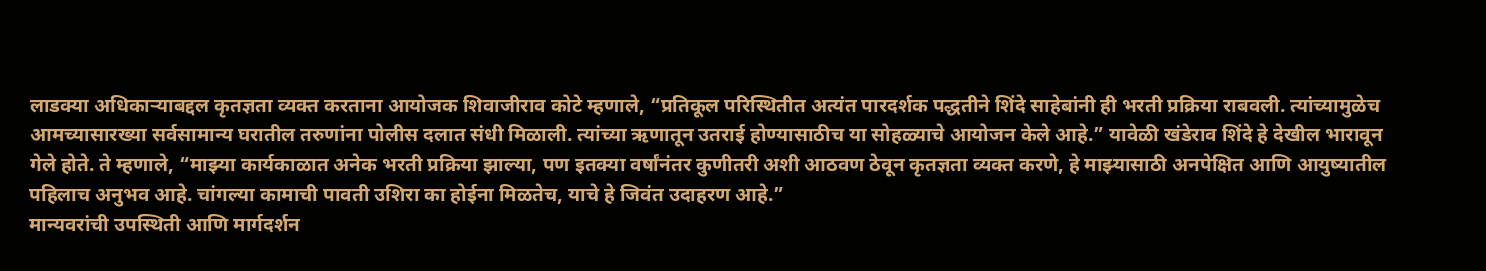लाडक्या अधिकाऱ्याबद्दल कृतज्ञता व्यक्त करताना आयोजक शिवाजीराव कोटे म्हणाले, “प्रतिकूल परिस्थितीत अत्यंत पारदर्शक पद्धतीने शिंदे साहेबांनी ही भरती प्रक्रिया राबवली. त्यांच्यामुळेच आमच्यासारख्या सर्वसामान्य घरातील तरुणांना पोलीस दलात संधी मिळाली. त्यांच्या ऋणातून उतराई होण्यासाठीच या सोहळ्याचे आयोजन केले आहे.” यावेळी खंडेराव शिंदे हे देखील भारावून गेले होते. ते म्हणाले, “माझ्या कार्यकाळात अनेक भरती प्रक्रिया झाल्या, पण इतक्या वर्षांनंतर कुणीतरी अशी आठवण ठेवून कृतज्ञता व्यक्त करणे, हे माझ्यासाठी अनपेक्षित आणि आयुष्यातील पहिलाच अनुभव आहे. चांगल्या कामाची पावती उशिरा का होईना मिळतेच, याचे हे जिवंत उदाहरण आहे.”
मान्यवरांची उपस्थिती आणि मार्गदर्शन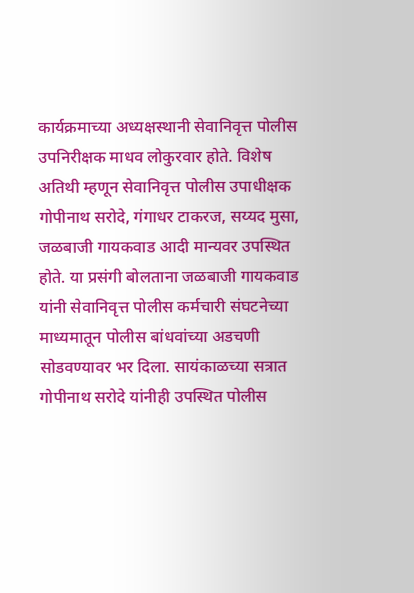कार्यक्रमाच्या अध्यक्षस्थानी सेवानिवृत्त पोलीस उपनिरीक्षक माधव लोकुरवार होते. विशेष अतिथी म्हणून सेवानिवृत्त पोलीस उपाधीक्षक गोपीनाथ सरोदे, गंगाधर टाकरज, सय्यद मुसा, जळबाजी गायकवाड आदी मान्यवर उपस्थित होते. या प्रसंगी बोलताना जळबाजी गायकवाड यांनी सेवानिवृत्त पोलीस कर्मचारी संघटनेच्या माध्यमातून पोलीस बांधवांच्या अडचणी सोडवण्यावर भर दिला. सायंकाळच्या सत्रात गोपीनाथ सरोदे यांनीही उपस्थित पोलीस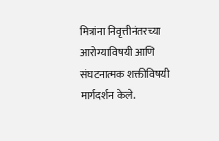मित्रांना निवृत्तीनंतरच्या आरोग्याविषयी आणि संघटनात्मक शक्तीविषयी मार्गदर्शन केले.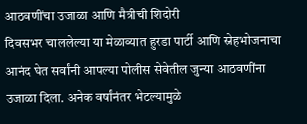आठवणींचा उजाळा आणि मैत्रीची शिदोरी
दिवसभर चाललेल्या या मेळाव्यात हुरडा पार्टी आणि स्नेहभोजनाचा आनंद घेत सर्वांनी आपल्या पोलीस सेवेतील जुन्या आठवणींना उजाळा दिला. अनेक वर्षांनंतर भेटल्यामुळे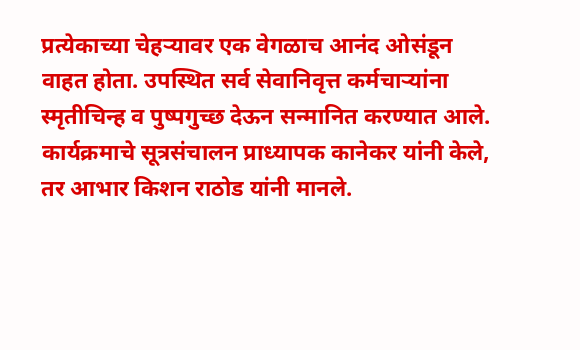प्रत्येकाच्या चेहऱ्यावर एक वेगळाच आनंद ओसंडून वाहत होता. उपस्थित सर्व सेवानिवृत्त कर्मचाऱ्यांना स्मृतीचिन्ह व पुष्पगुच्छ देऊन सन्मानित करण्यात आले. कार्यक्रमाचे सूत्रसंचालन प्राध्यापक कानेकर यांनी केले, तर आभार किशन राठोड यांनी मानले.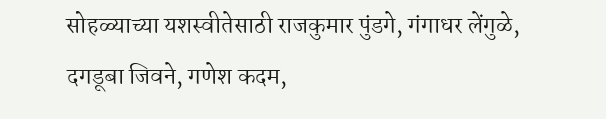सोहळ्याच्या यशस्वीतेसाठी राजकुमार पुंडगे, गंगाधर लेंगुळे, दगडूबा जिवने, गणेश कदम,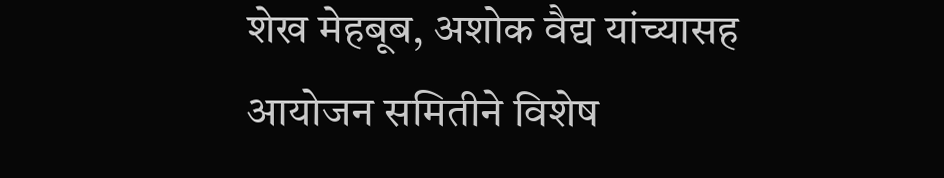शेख मेहबूब, अशोक वैद्य यांच्यासह आयोजन समितीने विशेष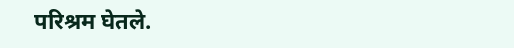परिश्रम घेतले.